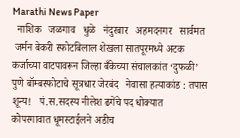Marathi News Paper
  नाशिक   जळगाव   धुळे   नंदुरबार   अहमदनगर   सार्वमत
 जर्मन बेकरी स्फोटबिलाल शेखला सातपूरमध्ये अटक   कर्जाच्या वाटपावरून जिल्हा बँकेच्या संचालकांत ‘दुफळी’   पुणे बॉम्बस्फोटाचे सूत्रधार जेरबंद   नेवासा हत्याकांड : तपास शून्य!   पं.स.सदस्य नीलेश ढगेंचे पद धोक्यात   कोपरगावात धूमस्टाईलने अडीच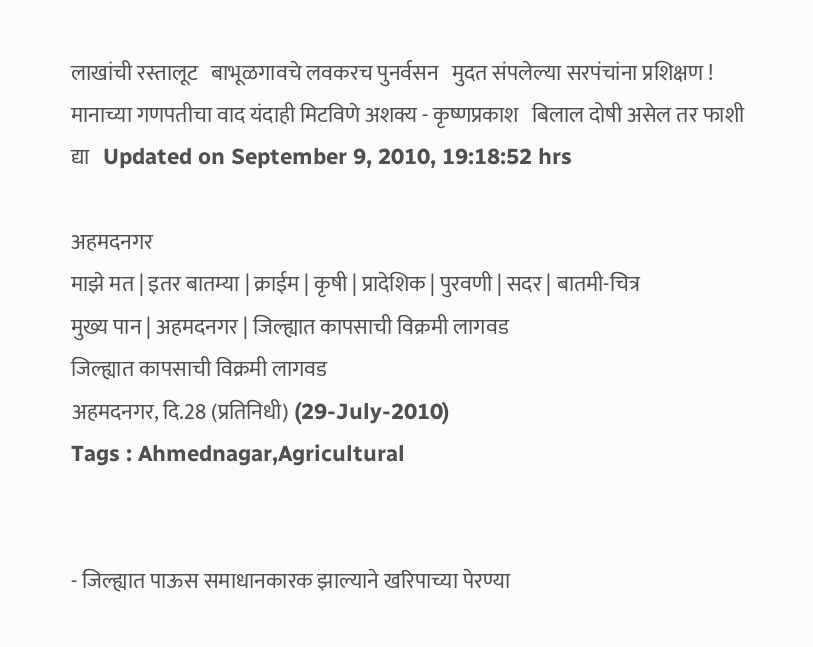लाखांची रस्तालूट   बाभूळगावचे लवकरच पुनर्वसन   मुदत संपलेल्या सरपंचांना प्रशिक्षण !   मानाच्या गणपतीचा वाद यंदाही मिटविणे अशक्य - कृष्णप्रकाश   बिलाल दोषी असेल तर फाशी द्या   Updated on September 9, 2010, 19:18:52 hrs

अहमदनगर
माझे मत | इतर बातम्या | क्राईम | कृषी | प्रादेशिक | पुरवणी | सदर | बातमी-चित्र
मुख्य पान | अहमदनगर | जिल्ह्यात कापसाची विक्रमी लागवड
जिल्ह्यात कापसाची विक्रमी लागवड
अहमदनगर, दि.28 (प्रतिनिधी) (29-July-2010)
Tags : Ahmednagar,Agricultural


- जिल्ह्यात पाऊस समाधानकारक झाल्याने खरिपाच्या पेरण्या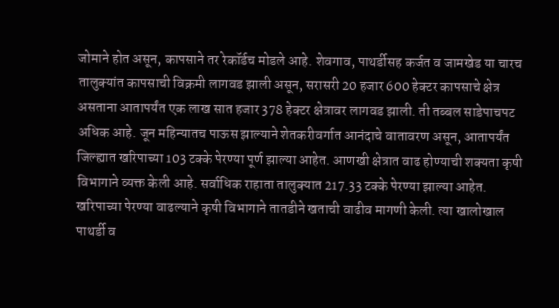जोमाने होत असून, कापसाने तर रेकॉर्डच मोडले आहे. शेवगाव, पाथर्डीसह कर्जत व जामखेड या चारच तालुक्यांत कापसाची विक्रमी लागवड झाली असून, सरासरी 20 हजार 600 हेक्टर कापसाचे क्षेत्र असताना आतापर्यंत एक लाख सात हजार 378 हेक्टर क्षेत्रावर लागवड झाली. ती तब्बल साडेपाचपट अधिक आहे. जून महिन्यातच पाऊस झाल्याने शेतकरीवर्गात आनंदाचे वातावरण असून, आतापर्यंत जिल्ह्यात खरिपाच्या 103 टक्के पेरण्या पूर्ण झाल्या आहेत. आणखी क्षेत्रात वाढ होण्याची शक्यता कृषी विभागाने व्यक्त केली आहे. सर्वाधिक राहाता तालुक्यात 217.33 टक्के पेरण्या झाल्या आहेत. खरिपाच्या पेरण्या वाढल्याने कृषी विभागाने तातडीने खताची वाढीव मागणी केली. त्या खालोखाल पाथर्डी व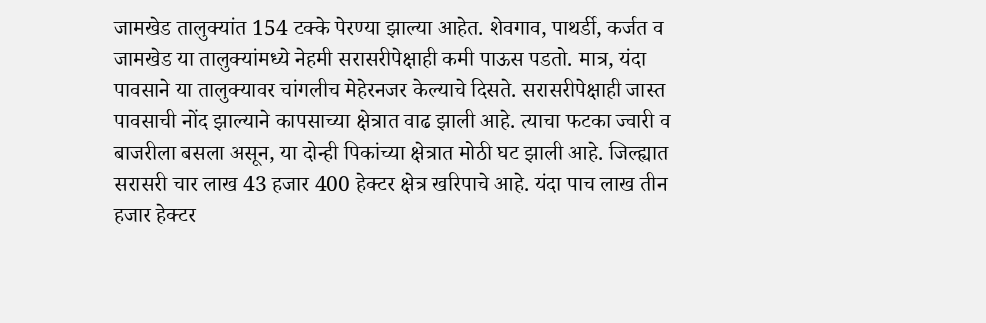जामखेड तालुक्यांत 154 टक्के पेरण्या झाल्या आहेत. शेवगाव, पाथर्डी, कर्जत व जामखेड या तालुक्यांमध्ये नेहमी सरासरीपेक्षाही कमी पाऊस पडतो. मात्र, यंदा पावसाने या तालुक्यावर चांगलीच मेहेरनजर केल्याचे दिसते. सरासरीपेक्षाही जास्त पावसाची नोंद झाल्याने कापसाच्या क्षेत्रात वाढ झाली आहे. त्याचा फटका ज्वारी व बाजरीला बसला असून, या दोन्ही पिकांच्या क्षेत्रात मोठी घट झाली आहे. जिल्ह्यात सरासरी चार लाख 43 हजार 400 हेक्टर क्षेत्र खरिपाचे आहे. यंदा पाच लाख तीन हजार हेक्टर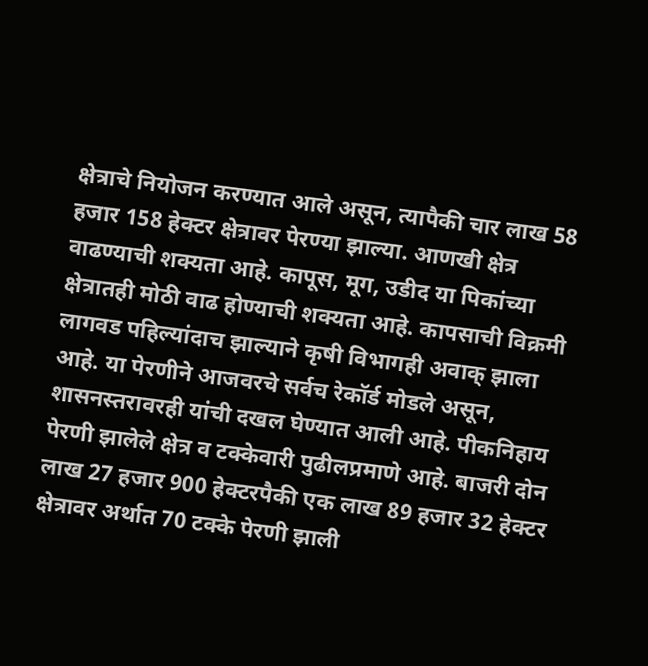क्षेत्राचे नियोजन करण्यात आले असून, त्यापैकी चार लाख 58 हजार 158 हेक्टर क्षेत्रावर पेरण्या झाल्या. आणखी क्षेत्र वाढण्याची शक्यता आहे. कापूस, मूग, उडीद या पिकांच्या क्षेत्रातही मोठी वाढ होण्याची शक्यता आहे. कापसाची विक्रमी लागवड पहिल्यांदाच झाल्याने कृषी विभागही अवाक्‌ झाला आहे. या पेरणीने आजवरचे सर्वच रेकॉर्ड मोडले असून, शासनस्तरावरही यांची दखल घेण्यात आली आहे. पीकनिहाय पेरणी झालेले क्षेत्र व टक्केवारी पुढीलप्रमाणे आहे. बाजरी दोन लाख 27 हजार 900 हेक्टरपैकी एक लाख 89 हजार 32 हेक्टर क्षेत्रावर अर्थात 70 टक्के पेरणी झाली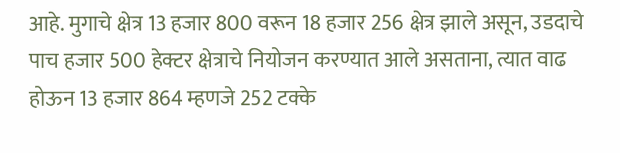आहे. मुगाचे क्षेत्र 13 हजार 800 वरून 18 हजार 256 क्षेत्र झाले असून, उडदाचे पाच हजार 500 हेक्टर क्षेत्राचे नियोजन करण्यात आले असताना, त्यात वाढ होऊन 13 हजार 864 म्हणजे 252 टक्के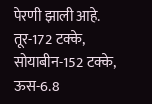पेरणी झाली आहे. तूर-172 टक्के, सोयाबीन-152 टक्के, ऊस-6.8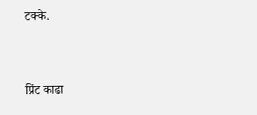टक्के.


प्रिंट काढा